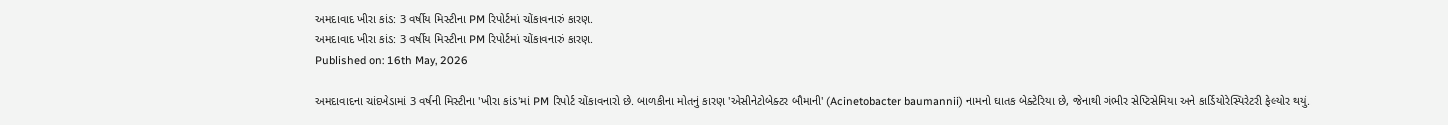અમદાવાદ ખીરા કાંડ: 3 વર્ષીય મિસ્ટીના PM રિપોર્ટમાં ચોંકાવનારું કારણ.
અમદાવાદ ખીરા કાંડ: 3 વર્ષીય મિસ્ટીના PM રિપોર્ટમાં ચોંકાવનારું કારણ.
Published on: 16th May, 2026

અમદાવાદના ચાંદખેડામાં 3 વર્ષની મિસ્ટીના 'ખીરા કાંડ'માં PM રિપોર્ટ ચોંકાવનારો છે. બાળકીના મોતનું કારણ 'એસીનેટોબેક્ટર બૌમાની' (Acinetobacter baumannii) નામનો ઘાતક બેક્ટેરિયા છે, જેનાથી ગંભીર સેપ્ટિસેમિયા અને કાર્ડિયોરેસ્પિરેટરી ફેલ્યોર થયું.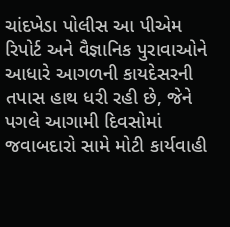ચાંદખેડા પોલીસ આ પીએમ રિપોર્ટ અને વૈજ્ઞાનિક પુરાવાઓને આધારે આગળની કાયદેસરની તપાસ હાથ ધરી રહી છે, જેને પગલે આગામી દિવસોમાં જવાબદારો સામે મોટી કાર્યવાહી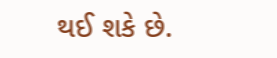થઈ શકે છે.